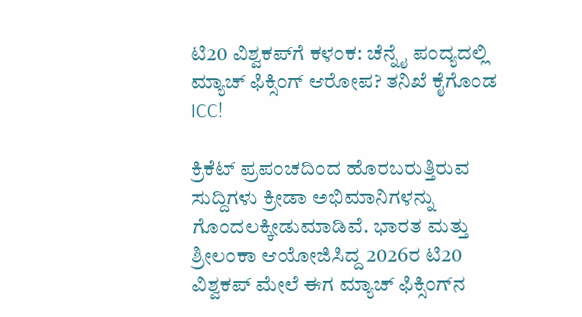ಟಿ20 ವಿಶ್ವಕಪ್‌ಗೆ ಕಳಂಕ: ಚೆನ್ನೈ ಪಂದ್ಯದಲ್ಲಿ ಮ್ಯಾಚ್ ಫಿಕ್ಸಿಂಗ್ ಆರೋಪ? ತನಿಖೆ ಕೈಗೊಂಡ ICC!

ಕ್ರಿಕೆಟ್ ಪ್ರಪಂಚದಿಂದ ಹೊರಬರುತ್ತಿರುವ ಸುದ್ದಿಗಳು ಕ್ರೀಡಾ ಅಭಿಮಾನಿಗಳನ್ನು ಗೊಂದಲಕ್ಕೀಡುಮಾಡಿವೆ. ಭಾರತ ಮತ್ತು ಶ್ರೀಲಂಕಾ ಆಯೋಜಿಸಿದ್ದ 2026ರ ಟಿ20 ವಿಶ್ವಕಪ್ ಮೇಲೆ ಈಗ ಮ್ಯಾಚ್ ಫಿಕ್ಸಿಂಗ್‌ನ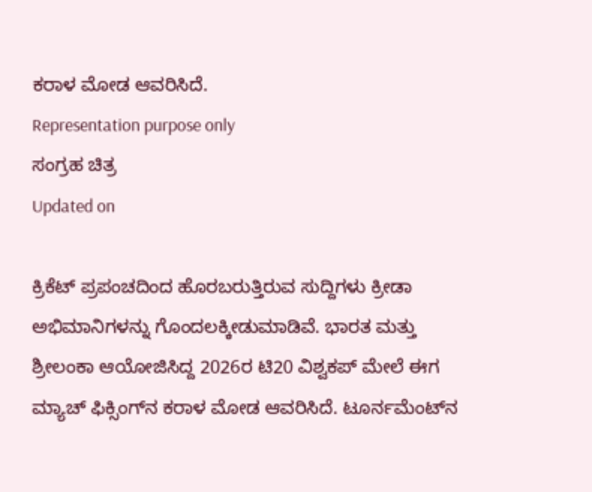ಕರಾಳ ಮೋಡ ಆವರಿಸಿದೆ.
Representation purpose only
ಸಂಗ್ರಹ ಚಿತ್ರ
Updated on

ಕ್ರಿಕೆಟ್ ಪ್ರಪಂಚದಿಂದ ಹೊರಬರುತ್ತಿರುವ ಸುದ್ದಿಗಳು ಕ್ರೀಡಾ ಅಭಿಮಾನಿಗಳನ್ನು ಗೊಂದಲಕ್ಕೀಡುಮಾಡಿವೆ. ಭಾರತ ಮತ್ತು ಶ್ರೀಲಂಕಾ ಆಯೋಜಿಸಿದ್ದ 2026ರ ಟಿ20 ವಿಶ್ವಕಪ್ ಮೇಲೆ ಈಗ ಮ್ಯಾಚ್ ಫಿಕ್ಸಿಂಗ್‌ನ ಕರಾಳ ಮೋಡ ಆವರಿಸಿದೆ. ಟೂರ್ನಮೆಂಟ್‌ನ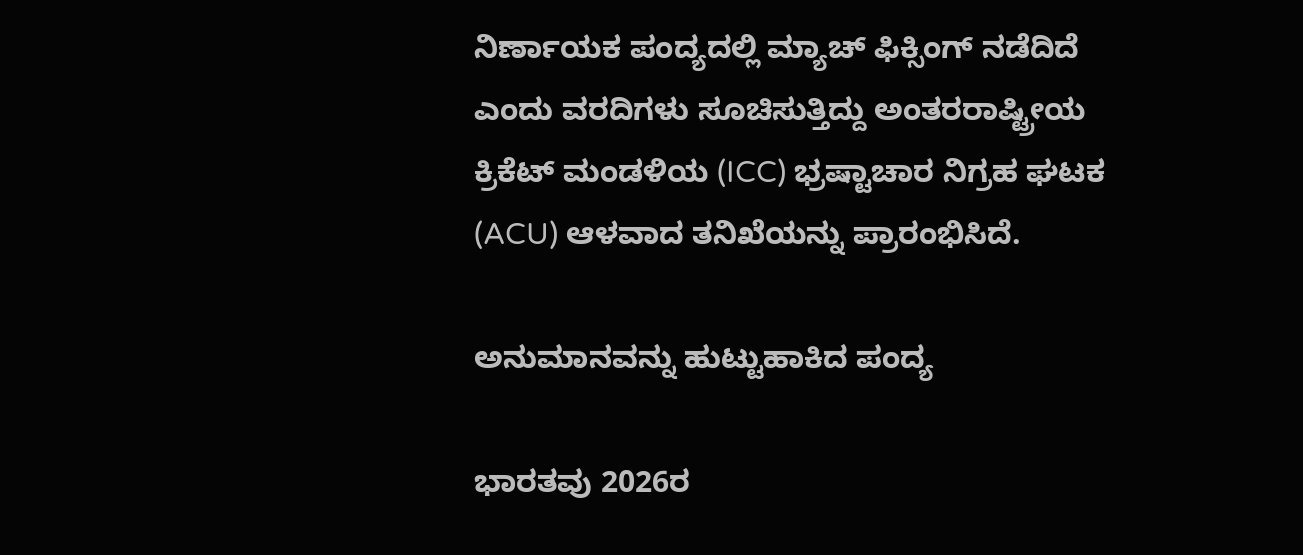ನಿರ್ಣಾಯಕ ಪಂದ್ಯದಲ್ಲಿ ಮ್ಯಾಚ್ ಫಿಕ್ಸಿಂಗ್ ನಡೆದಿದೆ ಎಂದು ವರದಿಗಳು ಸೂಚಿಸುತ್ತಿದ್ದು ಅಂತರರಾಷ್ಟ್ರೀಯ ಕ್ರಿಕೆಟ್ ಮಂಡಳಿಯ (ICC) ಭ್ರಷ್ಟಾಚಾರ ನಿಗ್ರಹ ಘಟಕ (ACU) ಆಳವಾದ ತನಿಖೆಯನ್ನು ಪ್ರಾರಂಭಿಸಿದೆ.

ಅನುಮಾನವನ್ನು ಹುಟ್ಟುಹಾಕಿದ ಪಂದ್ಯ

ಭಾರತವು 2026ರ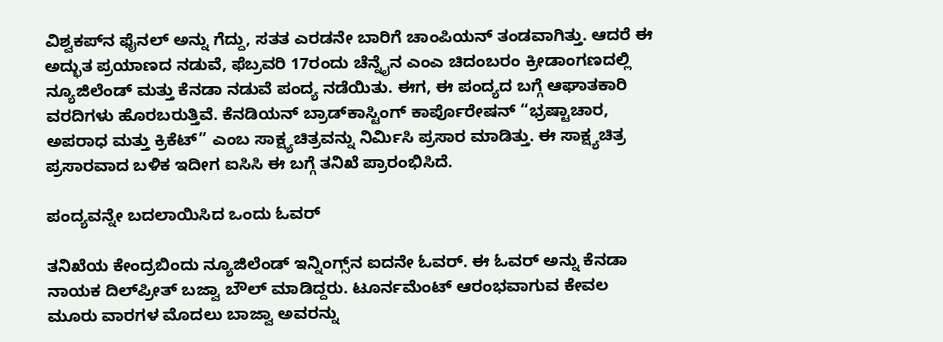ವಿಶ್ವಕಪ್‌ನ ಫೈನಲ್ ಅನ್ನು ಗೆದ್ದು, ಸತತ ಎರಡನೇ ಬಾರಿಗೆ ಚಾಂಪಿಯನ್ ತಂಡವಾಗಿತ್ತು. ಆದರೆ ಈ ಅದ್ಭುತ ಪ್ರಯಾಣದ ನಡುವೆ, ಫೆಬ್ರವರಿ 17ರಂದು ಚೆನ್ನೈನ ಎಂಎ ಚಿದಂಬರಂ ಕ್ರೀಡಾಂಗಣದಲ್ಲಿ ನ್ಯೂಜಿಲೆಂಡ್ ಮತ್ತು ಕೆನಡಾ ನಡುವೆ ಪಂದ್ಯ ನಡೆಯಿತು. ಈಗ, ಈ ಪಂದ್ಯದ ಬಗ್ಗೆ ಆಘಾತಕಾರಿ ವರದಿಗಳು ಹೊರಬರುತ್ತಿವೆ. ಕೆನಡಿಯನ್ ಬ್ರಾಡ್‌ಕಾಸ್ಟಿಂಗ್ ಕಾರ್ಪೊರೇಷನ್ “ಭ್ರಷ್ಟಾಚಾರ, ಅಪರಾಧ ಮತ್ತು ಕ್ರಿಕೆಟ್” ಎಂಬ ಸಾಕ್ಷ್ಯಚಿತ್ರವನ್ನು ನಿರ್ಮಿಸಿ ಪ್ರಸಾರ ಮಾಡಿತ್ತು. ಈ ಸಾಕ್ಷ್ಯಚಿತ್ರ ಪ್ರಸಾರವಾದ ಬಳಿಕ ಇದೀಗ ಐಸಿಸಿ ಈ ಬಗ್ಗೆ ತನಿಖೆ ಪ್ರಾರಂಭಿಸಿದೆ.

ಪಂದ್ಯವನ್ನೇ ಬದಲಾಯಿಸಿದ ಒಂದು ಓವರ್

ತನಿಖೆಯ ಕೇಂದ್ರಬಿಂದು ನ್ಯೂಜಿಲೆಂಡ್ ಇನ್ನಿಂಗ್ಸ್‌ನ ಐದನೇ ಓವರ್. ಈ ಓವರ್ ಅನ್ನು ಕೆನಡಾ ನಾಯಕ ದಿಲ್‌ಪ್ರೀತ್ ಬಜ್ವಾ ಬೌಲ್ ಮಾಡಿದ್ದರು. ಟೂರ್ನಮೆಂಟ್ ಆರಂಭವಾಗುವ ಕೇವಲ ಮೂರು ವಾರಗಳ ಮೊದಲು ಬಾಜ್ವಾ ಅವರನ್ನು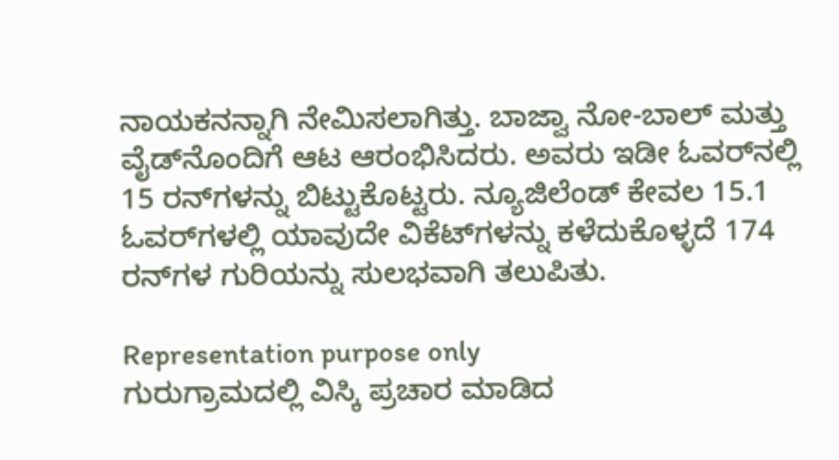ನಾಯಕನನ್ನಾಗಿ ನೇಮಿಸಲಾಗಿತ್ತು. ಬಾಜ್ವಾ ನೋ-ಬಾಲ್ ಮತ್ತು ವೈಡ್‌ನೊಂದಿಗೆ ಆಟ ಆರಂಭಿಸಿದರು. ಅವರು ಇಡೀ ಓವರ್‌ನಲ್ಲಿ 15 ರನ್‌ಗಳನ್ನು ಬಿಟ್ಟುಕೊಟ್ಟರು. ನ್ಯೂಜಿಲೆಂಡ್ ಕೇವಲ 15.1 ಓವರ್‌ಗಳಲ್ಲಿ ಯಾವುದೇ ವಿಕೆಟ್‌ಗಳನ್ನು ಕಳೆದುಕೊಳ್ಳದೆ 174 ರನ್‌ಗಳ ಗುರಿಯನ್ನು ಸುಲಭವಾಗಿ ತಲುಪಿತು.

Representation purpose only
ಗುರುಗ್ರಾಮದಲ್ಲಿ ವಿಸ್ಕಿ ಪ್ರಚಾರ ಮಾಡಿದ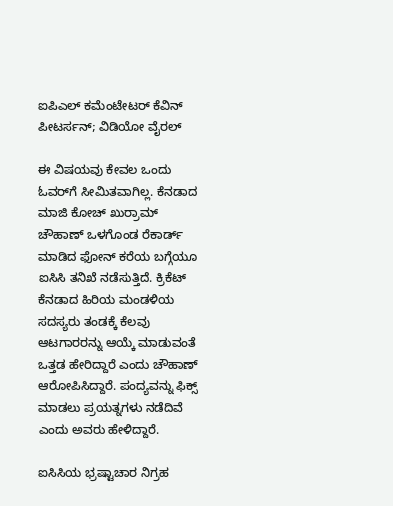ಐಪಿಎಲ್ ಕಮೆಂಟೇಟರ್ ಕೆವಿನ್ ಪೀಟರ್ಸನ್; ವಿಡಿಯೋ ವೈರಲ್

ಈ ವಿಷಯವು ಕೇವಲ ಒಂದು ಓವರ್‌ಗೆ ಸೀಮಿತವಾಗಿಲ್ಲ. ಕೆನಡಾದ ಮಾಜಿ ಕೋಚ್ ಖುರ್ರಾಮ್ ಚೌಹಾಣ್ ಒಳಗೊಂಡ ರೆಕಾರ್ಡ್ ಮಾಡಿದ ಫೋನ್ ಕರೆಯ ಬಗ್ಗೆಯೂ ಐಸಿಸಿ ತನಿಖೆ ನಡೆಸುತ್ತಿದೆ. ಕ್ರಿಕೆಟ್ ಕೆನಡಾದ ಹಿರಿಯ ಮಂಡಳಿಯ ಸದಸ್ಯರು ತಂಡಕ್ಕೆ ಕೆಲವು ಆಟಗಾರರನ್ನು ಆಯ್ಕೆ ಮಾಡುವಂತೆ ಒತ್ತಡ ಹೇರಿದ್ದಾರೆ ಎಂದು ಚೌಹಾಣ್ ಆರೋಪಿಸಿದ್ದಾರೆ. ಪಂದ್ಯವನ್ನು ಫಿಕ್ಸ್ ಮಾಡಲು ಪ್ರಯತ್ನಗಳು ನಡೆದಿವೆ ಎಂದು ಅವರು ಹೇಳಿದ್ದಾರೆ.

ಐಸಿಸಿಯ ಭ್ರಷ್ಟಾಚಾರ ನಿಗ್ರಹ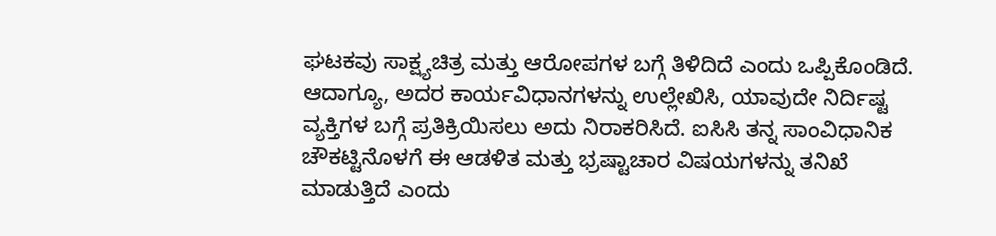ಘಟಕವು ಸಾಕ್ಷ್ಯಚಿತ್ರ ಮತ್ತು ಆರೋಪಗಳ ಬಗ್ಗೆ ತಿಳಿದಿದೆ ಎಂದು ಒಪ್ಪಿಕೊಂಡಿದೆ. ಆದಾಗ್ಯೂ, ಅದರ ಕಾರ್ಯವಿಧಾನಗಳನ್ನು ಉಲ್ಲೇಖಿಸಿ, ಯಾವುದೇ ನಿರ್ದಿಷ್ಟ ವ್ಯಕ್ತಿಗಳ ಬಗ್ಗೆ ಪ್ರತಿಕ್ರಿಯಿಸಲು ಅದು ನಿರಾಕರಿಸಿದೆ. ಐಸಿಸಿ ತನ್ನ ಸಾಂವಿಧಾನಿಕ ಚೌಕಟ್ಟಿನೊಳಗೆ ಈ ಆಡಳಿತ ಮತ್ತು ಭ್ರಷ್ಟಾಚಾರ ವಿಷಯಗಳನ್ನು ತನಿಖೆ ಮಾಡುತ್ತಿದೆ ಎಂದು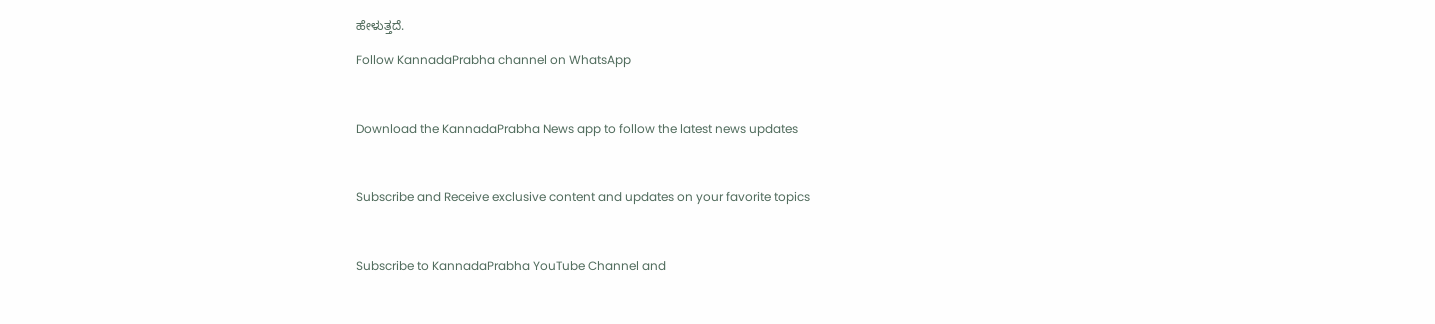ಹೇಳುತ್ತದೆ.

Follow KannadaPrabha channel on WhatsApp



Download the KannadaPrabha News app to follow the latest news updates



Subscribe and Receive exclusive content and updates on your favorite topics



Subscribe to KannadaPrabha YouTube Channel and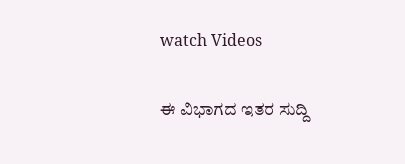watch Videos

ಈ ವಿಭಾಗದ ಇತರ ಸುದ್ದಿ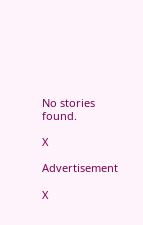No stories found.

X

Advertisement

X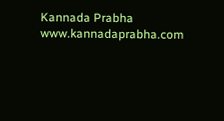Kannada Prabha
www.kannadaprabha.com